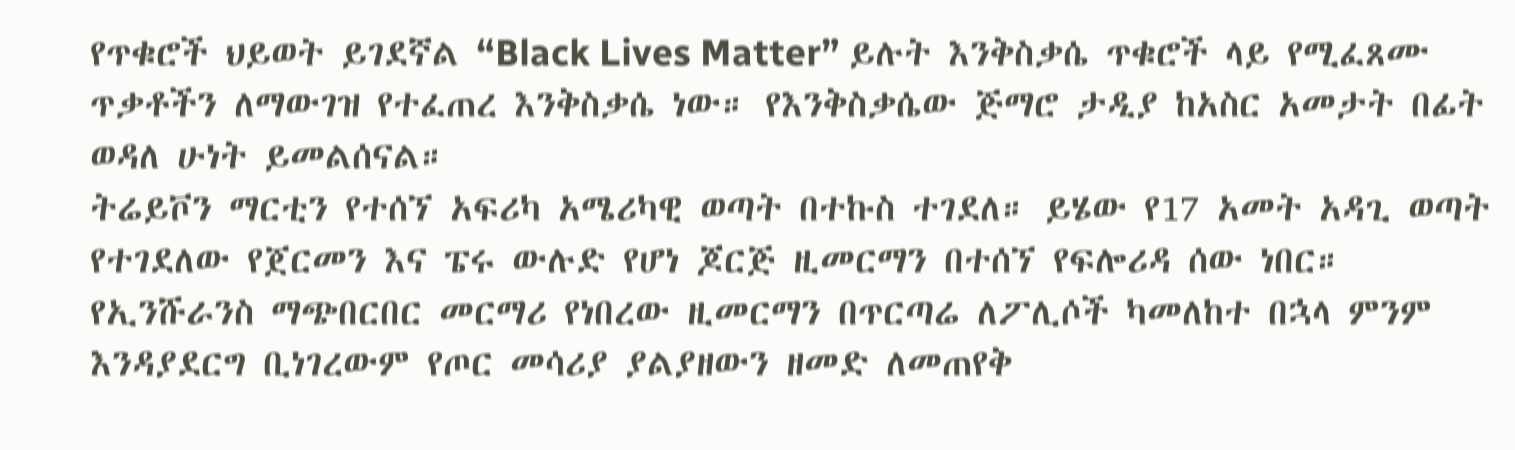የጥቁሮች ህይወት ይገደኛል “Black Lives Matter” ይሉት እንቅስቃሴ ጥቁሮች ላይ የሚፈጸሙ ጥቃቶችን ለማውገዝ የተፈጠረ እንቅስቃሴ ነው። የእንቅስቃሴው ጅማሮ ታዲያ ከአስር አመታት በፊት ወዳለ ሁነት ይመልሰናል።
ትሬይቮን ማርቲን የተሰኘ አፍሪካ አሜሪካዊ ወጣት በተኩስ ተገደለ። ይሄው የ17 አመት አዳጊ ወጣት የተገደለው የጀርመን እና ፔሩ ውሉድ የሆነ ጆርጅ ዚመርማን በተሰኘ የፍሎሪዳ ሰው ነበር። የኢንሹራንስ ማጭበርበር መርማሪ የነበረው ዚመርማን በጥርጣሬ ለፖሊሶች ካመለከተ በኋላ ምንም እንዳያደርግ ቢነገረውም የጦር መሳሪያ ያልያዘውን ዘመድ ለመጠየቅ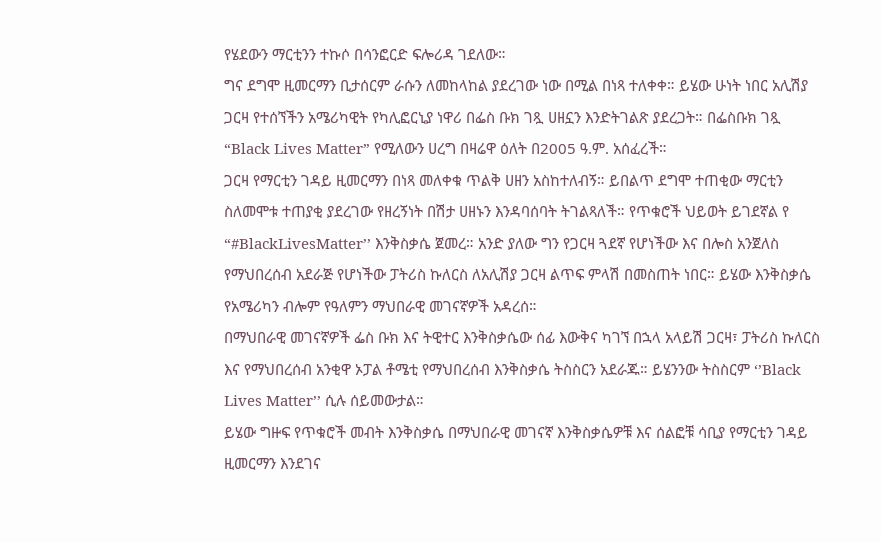የሄደውን ማርቲንን ተኩሶ በሳንፎርድ ፍሎሪዳ ገደለው።
ግና ደግሞ ዚመርማን ቢታሰርም ራሱን ለመከላከል ያደረገው ነው በሚል በነጻ ተለቀቀ። ይሄው ሁነት ነበር አሊሽያ ጋርዛ የተሰኘችን አሜሪካዊት የካሊፎርኒያ ነዋሪ በፌስ ቡክ ገጿ ሀዘኗን እንድትገልጽ ያደረጋት። በፌስቡክ ገጿ “Black Lives Matter” የሚለውን ሀረግ በዛሬዋ ዕለት በ2005 ዓ.ም. አሰፈረች።
ጋርዛ የማርቲን ገዳይ ዚመርማን በነጻ መለቀቁ ጥልቅ ሀዘን አስከተለብኝ። ይበልጥ ደግሞ ተጠቂው ማርቲን ስለመሞቱ ተጠያቂ ያደረገው የዘረኝነት በሽታ ሀዘኑን እንዳባሰባት ትገልጻለች። የጥቁሮች ህይወት ይገደኛል የ “#BlackLivesMatter’’ እንቅስቃሴ ጀመረ። አንድ ያለው ግን የጋርዛ ጓደኛ የሆነችው እና በሎስ አንጀለስ የማህበረሰብ አደራጅ የሆነችው ፓትሪስ ኩለርስ ለአሊሽያ ጋርዛ ልጥፍ ምላሽ በመስጠት ነበር። ይሄው እንቅስቃሴ የአሜሪካን ብሎም የዓለምን ማህበራዊ መገናኛዎች አዳረሰ።
በማህበራዊ መገናኛዎች ፌስ ቡክ እና ትዊተር እንቅስቃሴው ሰፊ እውቅና ካገኘ በኋላ አላይሽ ጋርዛ፣ ፓትሪስ ኩለርስ እና የማህበረሰብ አንቂዋ ኦፓል ቶሜቲ የማህበረሰብ እንቅስቃሴ ትስስርን አደራጁ። ይሄንንው ትስስርም ‘’Black Lives Matter’’ ሲሉ ሰይመውታል።
ይሄው ግዙፍ የጥቁሮች መብት እንቅስቃሴ በማህበራዊ መገናኛ እንቅስቃሴዎቹ እና ሰልፎቹ ሳቢያ የማርቲን ገዳይ ዚመርማን እንደገና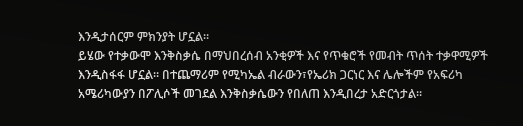እንዲታሰርም ምክንያት ሆኗል።
ይሄው የተቃውሞ እንቅስቃሴ በማህበረሰብ አንቂዎች እና የጥቁሮች የመብት ጥሰት ተቃዋሚዎች እንዲስፋፋ ሆኗል። በተጨማሪም የሚካኤል ብራውን፣የኤሪክ ጋርነር እና ሌሎችም የአፍሪካ አሜሪካውያን በፖሊሶች መገደል እንቅስቃሴውን የበለጠ እንዲበረታ አድርጎታል።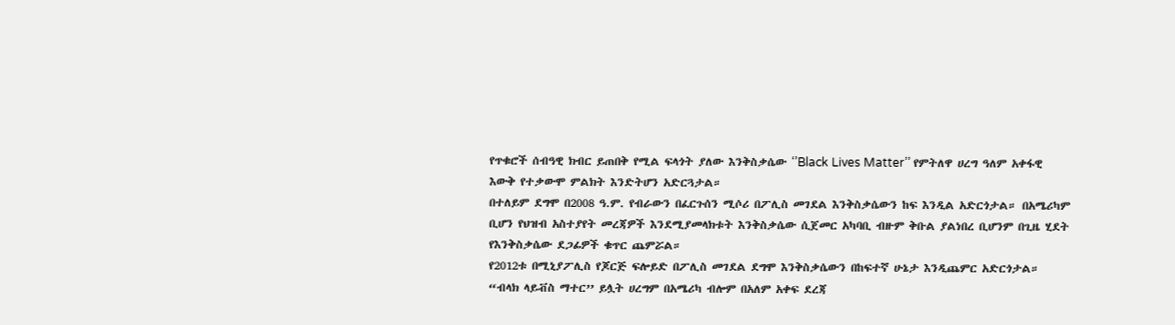የጥቁሮች ሰብዓዊ ክብር ይጠበቅ የሚል ፍላጎት ያለው እንቅስቃሴው ‘’Black Lives Matter’’ የምትለዋ ሀረግ ዓለም አቀፋዊ እውቅ የተቃውሞ ምልክት እንድትሆን አድርጓታል።
በተለይም ደግሞ በ2008 ዓ.ም. የብራውን በፈርጉሰን ሚሶሪ በፖሊስ መገደል እንቅስቃሴውን ከፍ እንዲል አድርጎታል። በአሜሪካም ቢሆን የህዝብ አስተያየት መረጃዎች እንደሚያመላክቱት እንቅስቃሴው ሲጀመር አካባቢ ብዙም ቅቡል ያልነበረ ቢሆንም በጊዜ ሂደት የእንቅስቃሴው ደጋፊዎች ቁጥር ጨምሯል።
የ2012ቱ በሚኒያፖሊስ የጆርጅ ፍሎይድ በፖሊስ መገደል ደግሞ እንቅስቃሴውን በከፍተኛ ሁኔታ እንዲጨምር አድርጎታል።
“ብላክ ላይቭስ ማተር’’ ይሏት ሀረግም በአሜሪካ ብሎም በአለም አቀፍ ደረጃ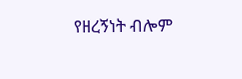የዘረኝነት ብሎም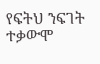የፍትህ ንፍገት ተቃውሞ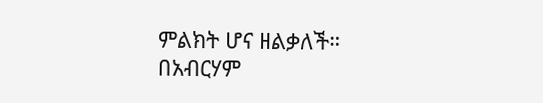ምልክት ሆና ዘልቃለች።
በአብርሃም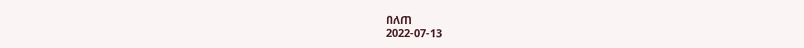በለጠ
2022-07-13